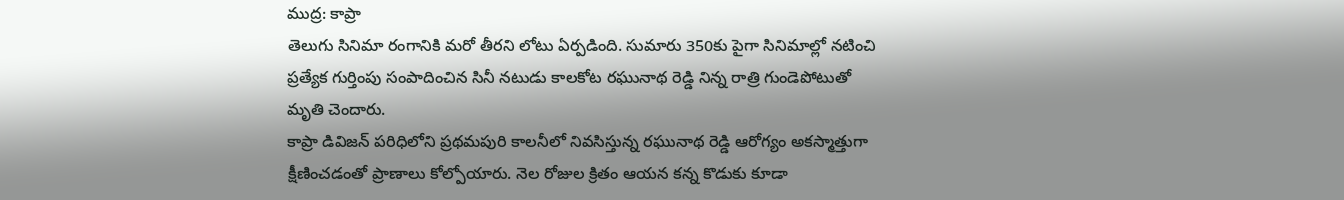ముద్ర: కాప్రా
తెలుగు సినిమా రంగానికి మరో తీరని లోటు ఏర్పడింది. సుమారు 350కు పైగా సినిమాల్లో నటించి ప్రత్యేక గుర్తింపు సంపాదించిన సినీ నటుడు కాలకోట రఘునాథ రెడ్డి నిన్న రాత్రి గుండెపోటుతో మృతి చెందారు.
కాప్రా డివిజన్ పరిధిలోని ప్రథమపురి కాలనీలో నివసిస్తున్న రఘునాథ రెడ్డి ఆరోగ్యం అకస్మాత్తుగా క్షీణించడంతో ప్రాణాలు కోల్పోయారు. నెల రోజుల క్రితం ఆయన కన్న కొడుకు కూడా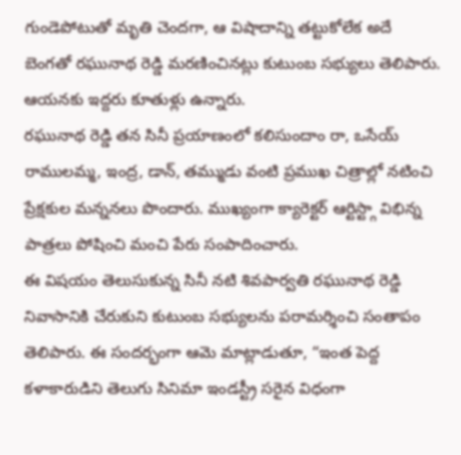గుండెపోటుతో మృతి చెందగా, ఆ విషాదాన్ని తట్టుకోలేక అదే బెంగతో రఘునాథ రెడ్డి మరణించినట్లు కుటుంబ సభ్యులు తెలిపారు. ఆయనకు ఇద్దరు కూతుళ్లు ఉన్నారు.
రఘునాథ రెడ్డి తన సినీ ప్రయాణంలో కలిసుందాం రా, ఒసేయ్ రాములమ్మ, ఇంద్ర, డాన్, తమ్ముడు వంటి ప్రముఖ చిత్రాల్లో నటించి ప్రేక్షకుల మన్ననలు పొందారు. ముఖ్యంగా క్యారెక్టర్ ఆర్టిస్ట్గా విభిన్న పాత్రలు పోషించి మంచి పేరు సంపాదించారు.
ఈ విషయం తెలుసుకున్న సినీ నటి శివపార్వతి రఘునాథ రెడ్డి నివాసానికి చేరుకుని కుటుంబ సభ్యులను పరామర్శించి సంతాపం తెలిపారు. ఈ సందర్భంగా ఆమె మాట్లాడుతూ, “ఇంత పెద్ద కళాకారుడిని తెలుగు సినిమా ఇండస్ట్రీ సరైన విధంగా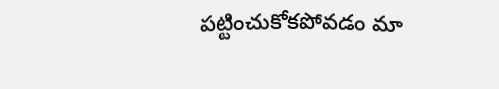పట్టించుకోకపోవడం మా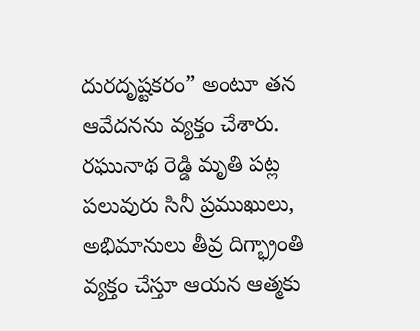దురదృష్టకరం” అంటూ తన ఆవేదనను వ్యక్తం చేశారు.
రఘునాథ రెడ్డి మృతి పట్ల పలువురు సినీ ప్రముఖులు, అభిమానులు తీవ్ర దిగ్భ్రాంతి వ్యక్తం చేస్తూ ఆయన ఆత్మకు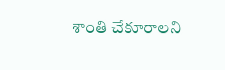శాంతి చేకూరాలని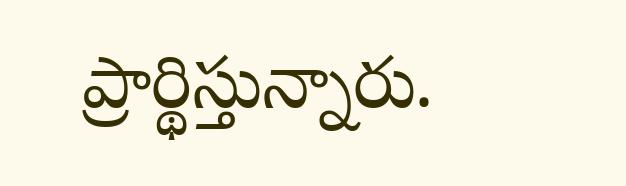ప్రార్థిస్తున్నారు.